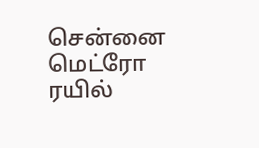சென்னை மெட்ரோ ரயில்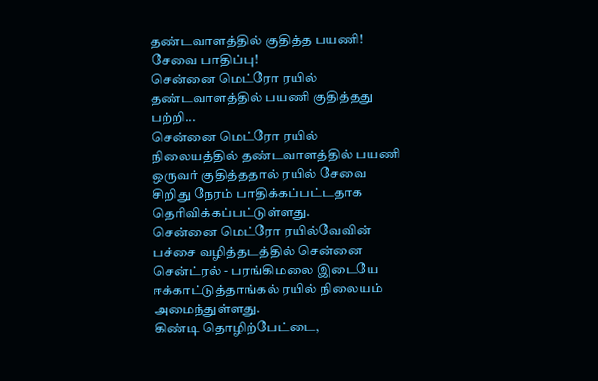தண்டவாளத்தில் குதித்த பயணி! சேவை பாதிப்பு!
சென்னை மெட்ரோ ரயில் தண்டவாளத்தில் பயணி குதித்தது பற்றி...
சென்னை மெட்ரோ ரயில் நிலையத்தில் தண்டவாளத்தில் பயணி ஒருவர் குதித்ததால் ரயில் சேவை சிறிது நேரம் பாதிக்கப்பட்டதாக தெரிவிக்கப்பட்டுள்ளது.
சென்னை மெட்ரோ ரயில்வேவின் பச்சை வழித்தடத்தில் சென்னை சென்ட்ரல் - பரங்கிமலை இடையே ஈக்காட்டுத்தாங்கல் ரயில் நிலையம் அமைந்துள்ளது.
கிண்டி தொழிற்பேட்டை,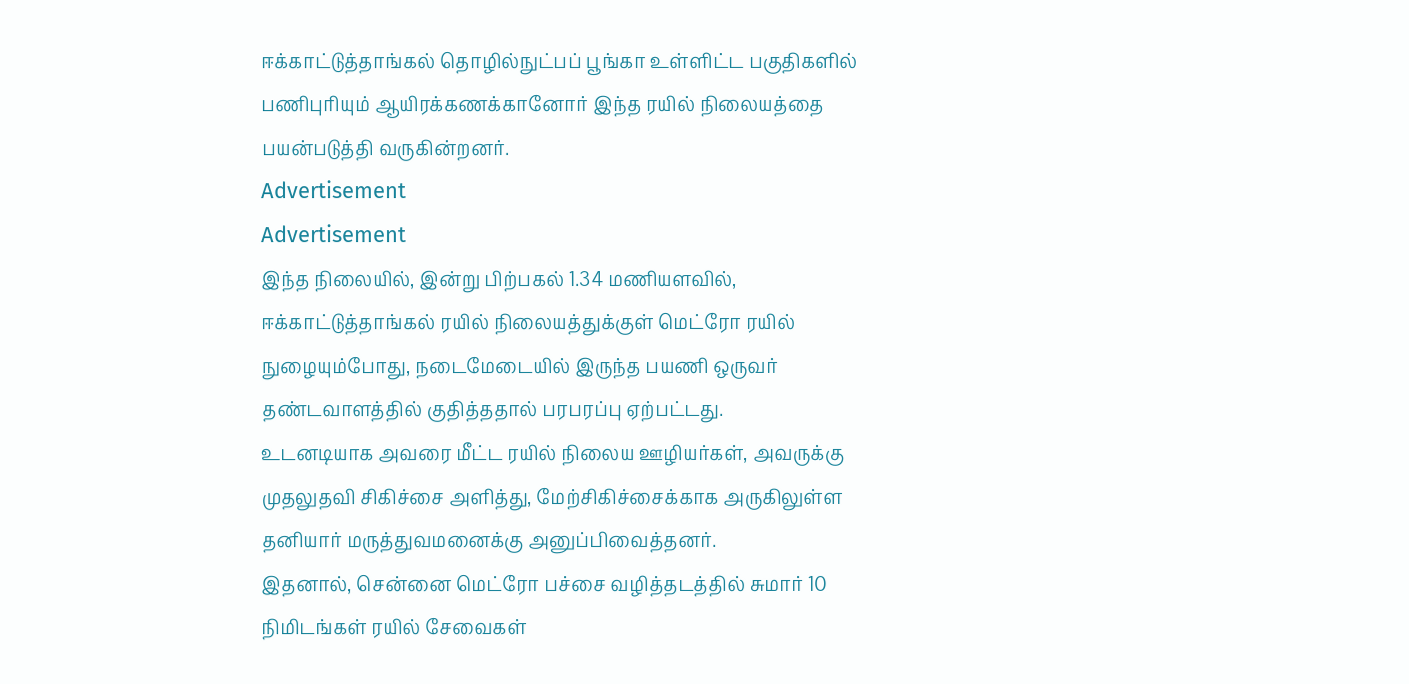ஈக்காட்டுத்தாங்கல் தொழில்நுட்பப் பூங்கா உள்ளிட்ட பகுதிகளில் பணிபுரியும் ஆயிரக்கணக்கானோர் இந்த ரயில் நிலையத்தை பயன்படுத்தி வருகின்றனர்.
Advertisement
Advertisement
இந்த நிலையில், இன்று பிற்பகல் 1.34 மணியளவில், ஈக்காட்டுத்தாங்கல் ரயில் நிலையத்துக்குள் மெட்ரோ ரயில் நுழையும்போது, நடைமேடையில் இருந்த பயணி ஒருவர் தண்டவாளத்தில் குதித்ததால் பரபரப்பு ஏற்பட்டது.
உடனடியாக அவரை மீட்ட ரயில் நிலைய ஊழியர்கள், அவருக்கு முதலுதவி சிகிச்சை அளித்து, மேற்சிகிச்சைக்காக அருகிலுள்ள தனியார் மருத்துவமனைக்கு அனுப்பிவைத்தனர்.
இதனால், சென்னை மெட்ரோ பச்சை வழித்தடத்தில் சுமார் 10 நிமிடங்கள் ரயில் சேவைகள்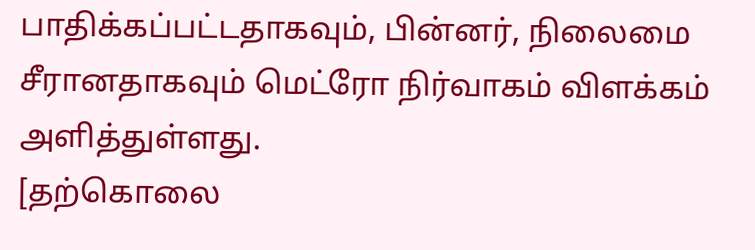பாதிக்கப்பட்டதாகவும், பின்னர், நிலைமை சீரானதாகவும் மெட்ரோ நிர்வாகம் விளக்கம் அளித்துள்ளது.
[தற்கொலை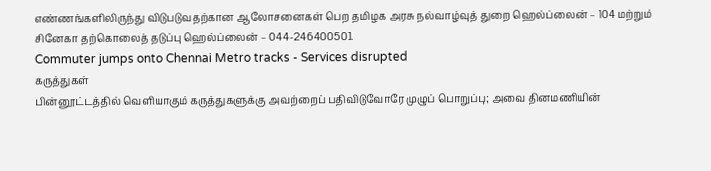எண்ணங்களிலிருந்து விடுபடுவதற்கான ஆலோசனைகள் பெற தமிழக அரசு நல்வாழ்வுத் துறை ஹெல்ப்லைன் – 104 மற்றும் சினேகா தற்கொலைத் தடுப்பு ஹெல்ப்லைன் – 044-24640050].
Commuter jumps onto Chennai Metro tracks - Services disrupted
கருத்துகள்
பின்னூட்டத்தில் வெளியாகும் கருத்துகளுக்கு அவற்றைப் பதிவிடுவோரே முழுப் பொறுப்பு; அவை தினமணியின்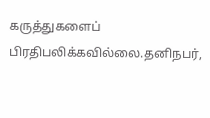கருத்துகளைப் பிரதிபலிக்கவில்லை.தனிநபர்,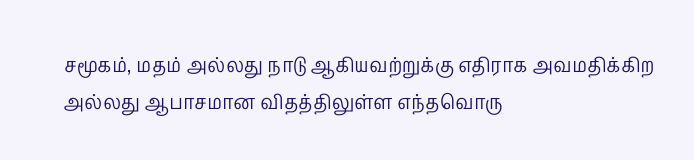சமூகம், மதம் அல்லது நாடு ஆகியவற்றுக்கு எதிராக அவமதிக்கிற அல்லது ஆபாசமான விதத்திலுள்ள எந்தவொரு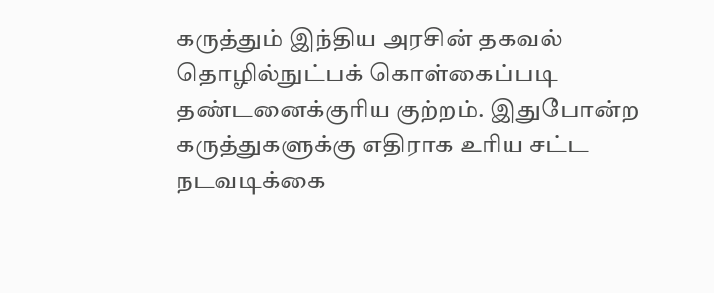கருத்தும் இந்திய அரசின் தகவல் தொழில்நுட்பக் கொள்கைப்படி தண்டனைக்குரிய குற்றம். இதுபோன்ற கருத்துகளுக்கு எதிராக உரிய சட்ட நடவடிக்கை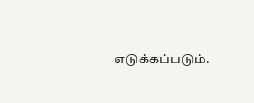எடுக்கப்படும்.